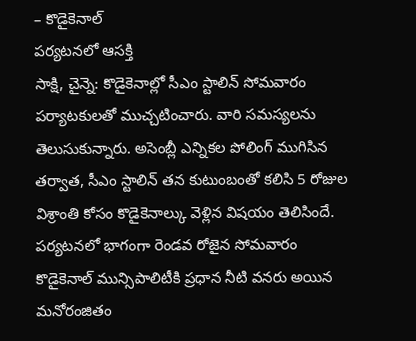– కొడైకెనాల్
పర్యటనలో ఆసక్తి
సాక్షి, చైన్నె: కొడైకెనాల్లో సీఎం స్టాలిన్ సోమవారం పర్యాటకులతో ముచ్చటించారు. వారి సమస్యలను తెలుసుకున్నారు. అసెంబ్లీ ఎన్నికల పోలింగ్ ముగిసిన తర్వాత, సీఎం స్టాలిన్ తన కుటుంబంతో కలిసి 5 రోజుల విశ్రాంతి కోసం కొడైకెనాల్కు వెళ్లిన విషయం తెలిసిందే. పర్యటనలో భాగంగా రెండవ రోజైన సోమవారం కొడైకెనాల్ మున్సిపాలిటీకి ప్రధాన నీటి వనరు అయిన మనోరంజితం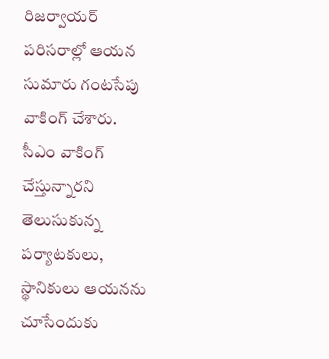రిజర్వాయర్ పరిసరాల్లో ఆయన సుమారు గంటసేపు వాకింగ్ చేశారు. సీఎం వాకింగ్ చేస్తున్నారని తెలుసుకున్న పర్యాటకులు, స్థానికులు ఆయనను చూసేందుకు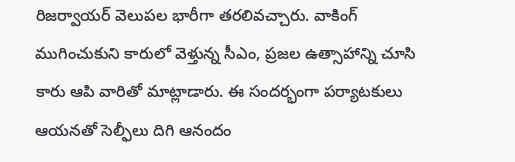రిజర్వాయర్ వెలుపల భారీగా తరలివచ్చారు. వాకింగ్ ముగించుకుని కారులో వెళ్తున్న సీఎం, ప్రజల ఉత్సాహాన్ని చూసి కారు ఆపి వారితో మాట్లాడారు. ఈ సందర్భంగా పర్యాటకులు ఆయనతో సెల్ఫీలు దిగి ఆనందం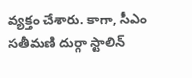వ్యక్తం చేశారు. కాగా, సీఎం సతీమణి దుర్గా స్టాలిన్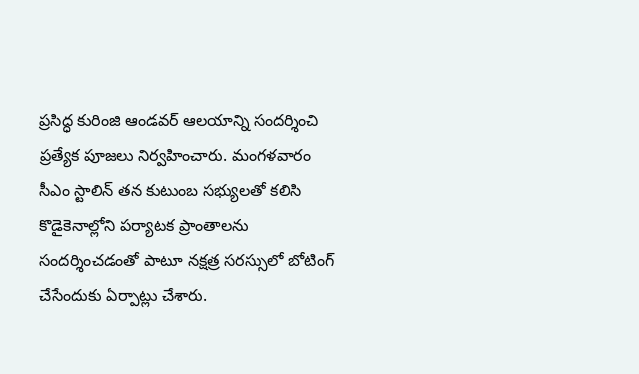ప్రసిద్ధ కురింజి ఆండవర్ ఆలయాన్ని సందర్శించి ప్రత్యేక పూజలు నిర్వహించారు. మంగళవారం సీఎం స్టాలిన్ తన కుటుంబ సభ్యులతో కలిసి కొడైకెనాల్లోని పర్యాటక ప్రాంతాలను సందర్శించడంతో పాటూ నక్షత్ర సరస్సులో బోటింగ్ చేసేందుకు ఏర్పాట్లు చేశారు.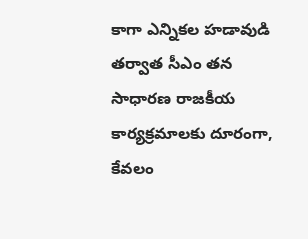కాగా ఎన్నికల హడావుడి తర్వాత సీఎం తన సాధారణ రాజకీయ కార్యక్రమాలకు దూరంగా, కేవలం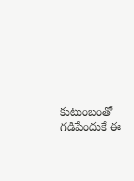కుటుంబంతో గడిపేందుకే ఈ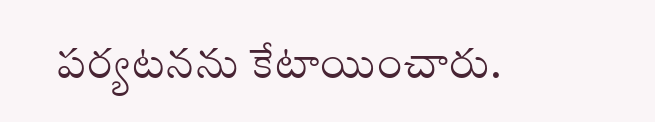పర్యటనను కేటాయించారు.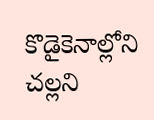కొడైకెనాల్లోని చల్లని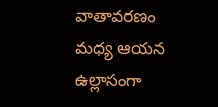వాతావరణం మధ్య ఆయన ఉల్లాసంగా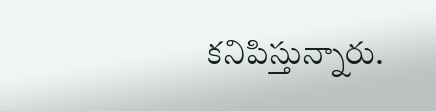కనిపిస్తున్నారు.